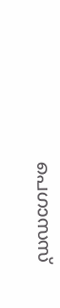പെഗാസസ്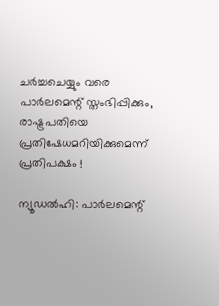ചര്‍ച്ചചെയ്യും വരെ പാര്‍ലമെന്റ് സ്തംഭിപ്പിക്കും, രാഷ്ട്രപതിയെ പ്രതിഷേധമറിയിക്കുമെന്ന് പ്രതിപക്ഷം !

ന്യൂഡല്‍ഹി: പാര്‍ലമെന്റ്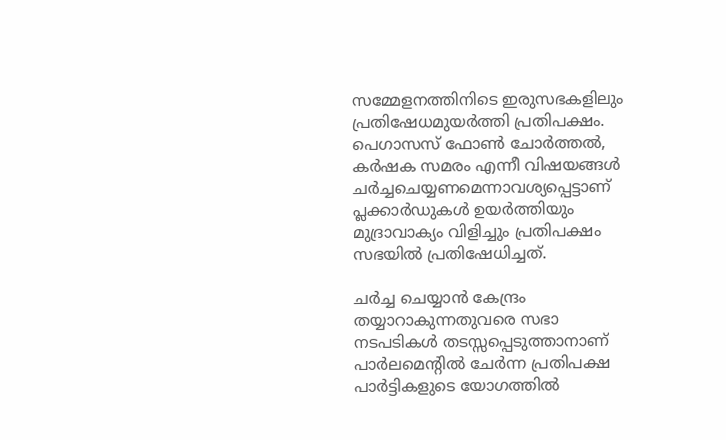സമ്മേളനത്തിനിടെ ഇരുസഭകളിലും പ്രതിഷേധമുയര്‍ത്തി പ്രതിപക്ഷം. പെഗാസസ് ഫോണ്‍ ചോര്‍ത്തല്‍, കര്‍ഷക സമരം എന്നീ വിഷയങ്ങള്‍ ചര്‍ച്ചചെയ്യണമെന്നാവശ്യപ്പെട്ടാണ് പ്ലക്കാര്‍ഡുകള്‍ ഉയര്‍ത്തിയും മുദ്രാവാക്യം വിളിച്ചും പ്രതിപക്ഷം സഭയില്‍ പ്രതിഷേധിച്ചത്.

ചര്‍ച്ച ചെയ്യാന്‍ കേന്ദ്രം തയ്യാറാകുന്നതുവരെ സഭാ നടപടികള്‍ തടസ്സപ്പെടുത്താനാണ് പാര്‍ലമെന്റില്‍ ചേര്‍ന്ന പ്രതിപക്ഷ പാര്‍ട്ടികളുടെ യോഗത്തില്‍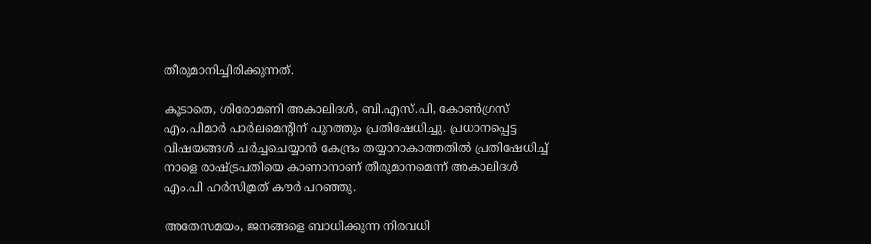തീരുമാനിച്ചിരിക്കുന്നത്.

കൂടാതെ, ശിരോമണി അകാലിദള്‍, ബി.എസ്.പി, കോണ്‍ഗ്രസ് എം.പിമാര്‍ പാര്‍ലമെന്റിന് പുറത്തും പ്രതിഷേധിച്ചു. പ്രധാനപ്പെട്ട വിഷയങ്ങള്‍ ചര്‍ച്ചചെയ്യാന്‍ കേന്ദ്രം തയ്യാറാകാത്തതില്‍ പ്രതിഷേധിച്ച് നാളെ രാഷ്ട്രപതിയെ കാണാനാണ് തീരുമാനമെന്ന് അകാലിദള്‍ എം.പി ഹര്‍സിമ്രത് കൗര്‍ പറഞ്ഞു.

അതേസമയം, ജനങ്ങളെ ബാധിക്കുന്ന നിരവധി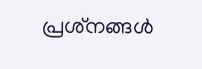പ്രശ്‌നങ്ങള്‍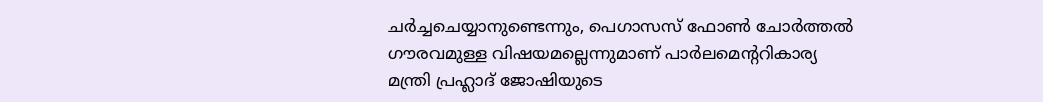ചര്‍ച്ചചെയ്യാനുണ്ടെന്നും, പെഗാസസ് ഫോണ്‍ ചോര്‍ത്തല്‍ ഗൗരവമുള്ള വിഷയമല്ലെന്നുമാണ് പാര്‍ലമെന്ററികാര്യ മന്ത്രി പ്രഹ്ലാദ് ജോഷിയുടെ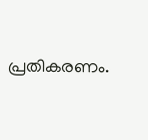പ്രതികരണം.